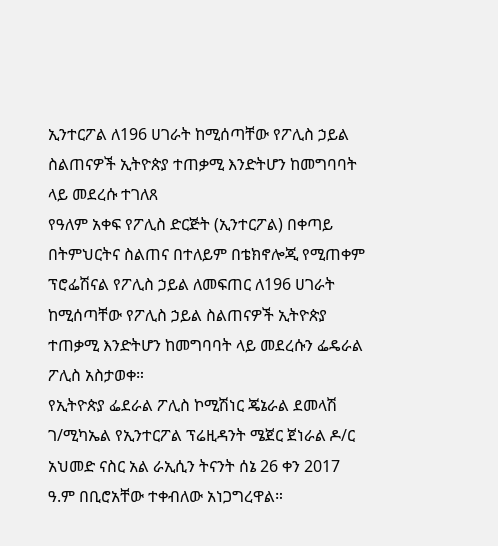ኢንተርፖል ለ196 ሀገራት ከሚሰጣቸው የፖሊስ ኃይል ስልጠናዎች ኢትዮጵያ ተጠቃሚ እንድትሆን ከመግባባት ላይ መደረሱ ተገለጸ
የዓለም አቀፍ የፖሊስ ድርጅት (ኢንተርፖል) በቀጣይ በትምህርትና ስልጠና በተለይም በቴክኖሎጂ የሚጠቀም ፕሮፌሽናል የፖሊስ ኃይል ለመፍጠር ለ196 ሀገራት ከሚሰጣቸው የፖሊስ ኃይል ስልጠናዎች ኢትዮጵያ ተጠቃሚ እንድትሆን ከመግባባት ላይ መደረሱን ፌዴራል ፖሊስ አስታወቀ።
የኢትዮጵያ ፌደራል ፖሊስ ኮሚሽነር ጄኔራል ደመላሽ ገ/ሚካኤል የኢንተርፖል ፕሬዚዳንት ሜጀር ጀነራል ዶ/ር አህመድ ናስር አል ራኢሲን ትናንት ሰኔ 26 ቀን 2017 ዓ.ም በቢሮአቸው ተቀብለው አነጋግረዋል።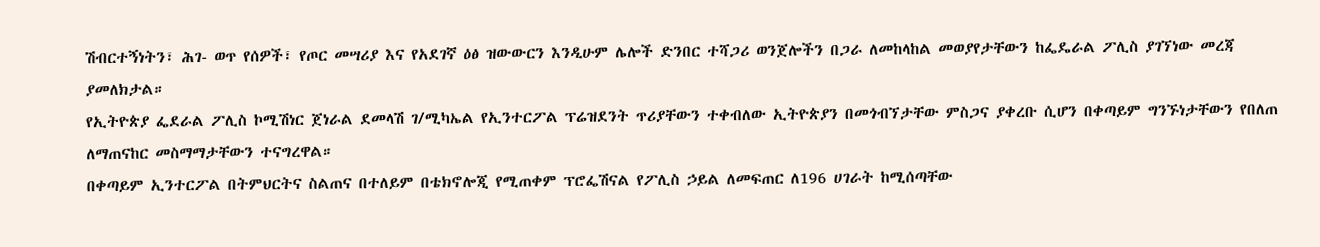ሽብርተኝነትን፣ ሕገ- ወጥ የሰዎች፣ የጦር መሣሪያ እና የአደገኛ ዕፅ ዝውውርን እንዲሁም ሌሎች ድንበር ተሻጋሪ ወንጀሎችን በጋራ ለመከላከል መወያየታቸውን ከፌዴራል ፖሊስ ያገኘነው መረጃ ያመለክታል።
የኢትዮጵያ ፌደራል ፖሊስ ኮሚሽነር ጀነራል ደመላሽ ገ/ሚካኤል የኢንተርፖል ፕሬዝደንት ጥሪያቸውን ተቀብለው ኢትዮጵያን በመጎብኘታቸው ምስጋና ያቀረቡ ሲሆን በቀጣይም ግንኙነታቸውን የበለጠ ለማጠናከር መስማማታቸውን ተናግረዋል።
በቀጣይም ኢንተርፖል በትምህርትና ስልጠና በተለይም በቴክኖሎጂ የሚጠቀም ፕሮፌሽናል የፖሊስ ኃይል ለመፍጠር ለ196 ሀገራት ከሚሰጣቸው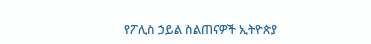የፖሊስ ኃይል ስልጠናዎች ኢትዮጵያ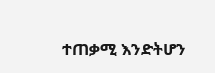ተጠቃሚ እንድትሆን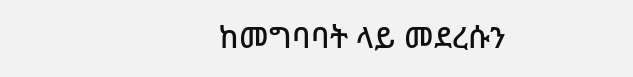ከመግባባት ላይ መደረሱን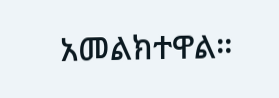አመልክተዋል።